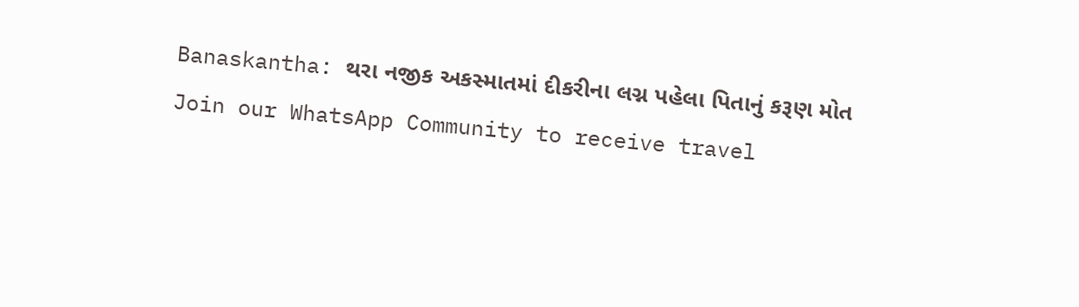Banaskantha: થરા નજીક અકસ્માતમાં દીકરીના લગ્ન પહેલા પિતાનું કરૂણ મોત
Join our WhatsApp Community to receive travel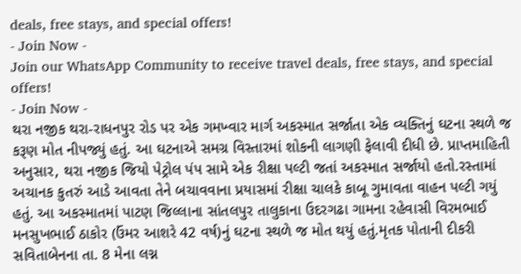deals, free stays, and special offers!
- Join Now -
Join our WhatsApp Community to receive travel deals, free stays, and special offers!
- Join Now -
થરા નજીક થરા-રાધનપુર રોડ પર એક ગમખ્વાર માર્ગ અકસ્માત સર્જાતા એક વ્યક્તિનું ઘટના સ્થળે જ કરૂણ મોત નીપજ્યું હતું. આ ઘટનાએ સમગ્ર વિસ્તારમાં શોકની લાગણી ફેલાવી દીધી છે. પ્રાપ્તમાહિતી અનુસાર, થરા નજીક જિયો પેટ્રોલ પંપ સામે એક રીક્ષા પલ્ટી જતાં અકસ્માત સર્જાયો હતો.રસ્તામાં અચાનક કુતરું આડે આવતા તેને બચાવવાના પ્રયાસમાં રીક્ષા ચાલકે કાબૂ ગુમાવતા વાહન પલ્ટી ગયું હતું. આ અકસ્માતમાં પાટણ જિલ્લાના સાંતલપુર તાલુકાના ઉદરગઢા ગામના રહેવાસી વિરમભાઈ મનસુખભાઈ ઠાકોર (ઉંમર આશરે 42 વર્ષ)નું ઘટના સ્થળે જ મોત થયું હતું.મૃતક પોતાની દીકરી સવિતાબેનના તા. 8 મેના લગ્ન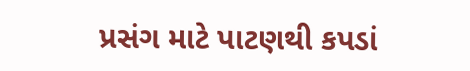પ્રસંગ માટે પાટણથી કપડાં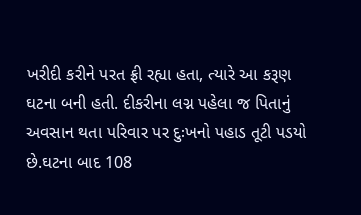ખરીદી કરીને પરત ફ્રી રહ્યા હતા, ત્યારે આ કરૂણ ઘટના બની હતી. દીકરીના લગ્ન પહેલા જ પિતાનું અવસાન થતા પરિવાર પર દુઃખનો પહાડ તૂટી પડયો છે.ઘટના બાદ 108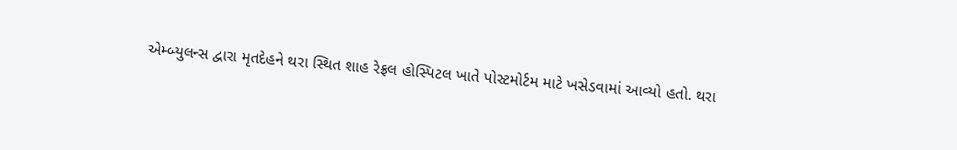એમ્બ્યુલન્સ દ્વારા મૃતદેહને થરા સ્થિત શાહ રેફ્રલ હોસ્પિટલ ખાતે પોસ્ટમોર્ટમ માટે ખસેડવામાં આવ્યો હતો. થરા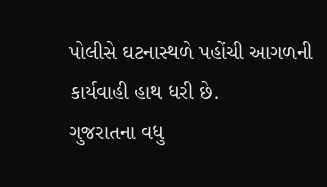પોલીસે ઘટનાસ્થળે પહોંચી આગળની કાર્યવાહી હાથ ધરી છે.
ગુજરાતના વધુ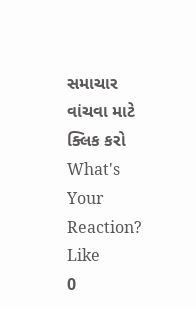સમાચાર વાંચવા માટે ક્લિક કરો
What's Your Reaction?
Like
0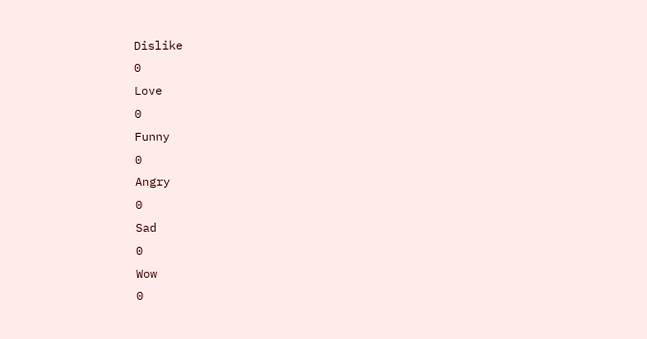Dislike
0
Love
0
Funny
0
Angry
0
Sad
0
Wow
0